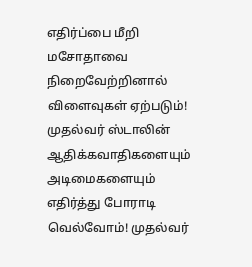எதிர்ப்பை மீறி மசோதாவை நிறைவேற்றினால் விளைவுகள் ஏற்படும்! முதல்வர் ஸ்டாலின் ஆதிக்கவாதிகளையும் அடிமைகளையும் எதிர்த்து போராடி வெல்வோம்! முதல்வர்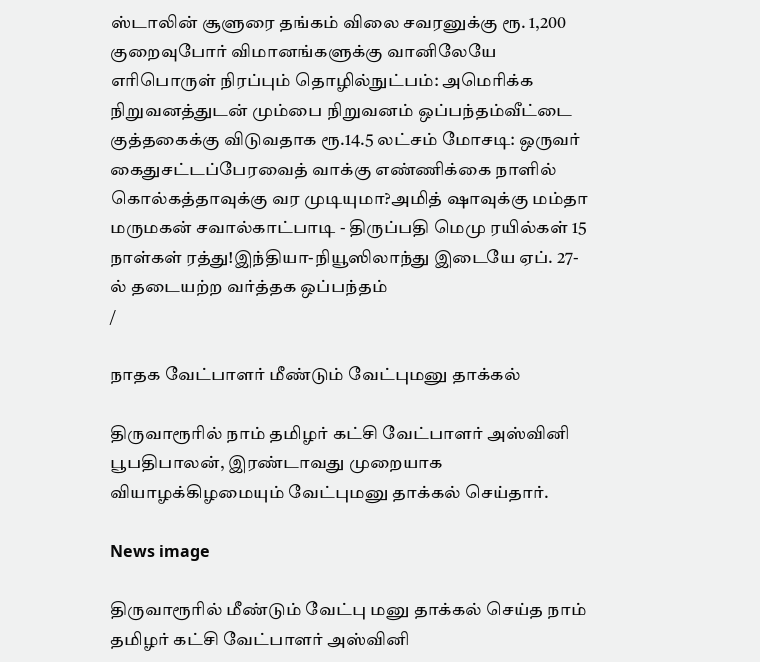ஸ்டாலின் சூளுரை தங்கம் விலை சவரனுக்கு ரூ. 1,200 குறைவுபோர் விமானங்களுக்கு வானிலேயே எரிபொருள் நிரப்பும் தொழில்நுட்பம்: அமெரிக்க நிறுவனத்துடன் மும்பை நிறுவனம் ஒப்பந்தம்வீட்டை குத்தகைக்கு விடுவதாக ரூ.14.5 லட்சம் மோசடி: ஒருவர் கைதுசட்டப்பேரவைத் வாக்கு எண்ணிக்கை நாளில் கொல்கத்தாவுக்கு வர முடியுமா?அமித் ஷாவுக்கு மம்தா மருமகன் சவால்காட்பாடி - திருப்பதி மெமு ரயில்கள் 15 நாள்கள் ரத்து!இந்தியா-நியூஸிலாந்து இடையே ஏப். 27-ல் தடையற்ற வர்த்தக ஒப்பந்தம்
/

நாதக வேட்பாளர் மீண்டும் வேட்புமனு தாக்கல்

திருவாரூரில் நாம் தமிழர் கட்சி வேட்பாளர் அஸ்வினி பூபதிபாலன், இரண்டாவது முறையாக வியாழக்கிழமையும் வேட்புமனு தாக்கல் செய்தார்.

News image

திருவாரூரில் மீண்டும் வேட்பு மனு தாக்கல் செய்த நாம் தமிழர் கட்சி வேட்பாளர் அஸ்வினி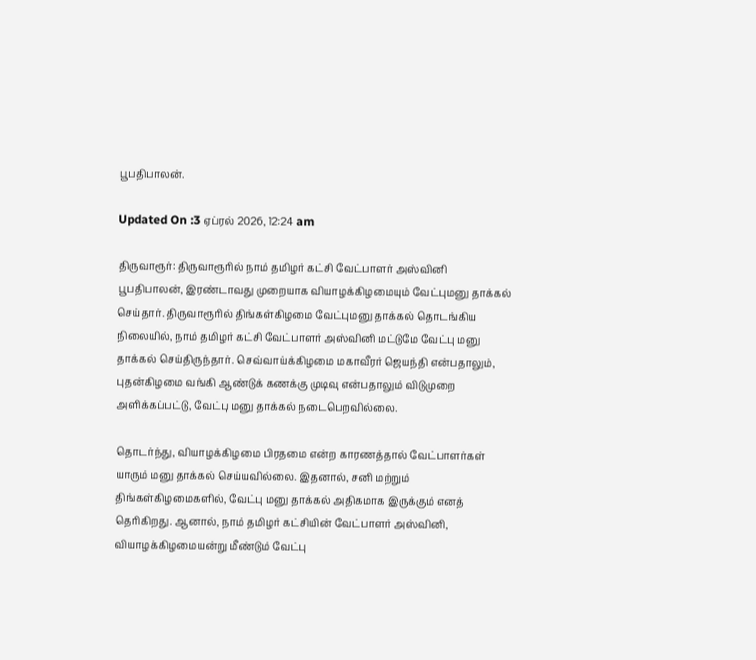பூபதிபாலன்.

Updated On :3 ஏப்ரல் 2026, 12:24 am

திருவாரூர்: திருவாரூரில் நாம் தமிழர் கட்சி வேட்பாளர் அஸ்வினி பூபதிபாலன், இரண்டாவது முறையாக வியாழக்கிழமையும் வேட்புமனு தாக்கல் செய்தார். திருவாரூரில் திங்கள்கிழமை வேட்புமனு தாக்கல் தொடங்கிய நிலையில், நாம் தமிழர் கட்சி வேட்பாளர் அஸ்வினி மட்டுமே வேட்பு மனு தாக்கல் செய்திருந்தார். செவ்வாய்க்கிழமை மகாவீரர் ஜெயந்தி என்பதாலும், புதன்கிழமை வங்கி ஆண்டுக் கணக்கு முடிவு என்பதாலும் விடுமுறை அளிக்கப்பட்டு, வேட்பு மனு தாக்கல் நடைபெறவில்லை.

தொடர்ந்து, வியாழக்கிழமை பிரதமை என்ற காரணத்தால் வேட்பாளர்கள் யாரும் மனு தாக்கல் செய்யவில்லை. இதனால், சனி மற்றும் திங்கள்கிழமைகளில், வேட்பு மனு தாக்கல் அதிகமாக இருக்கும் எனத் தெரிகிறது. ஆனால், நாம் தமிழர் கட்சியின் வேட்பாளர் அஸ்வினி, வியாழக்கிழமையன்று மீண்டும் வேட்பு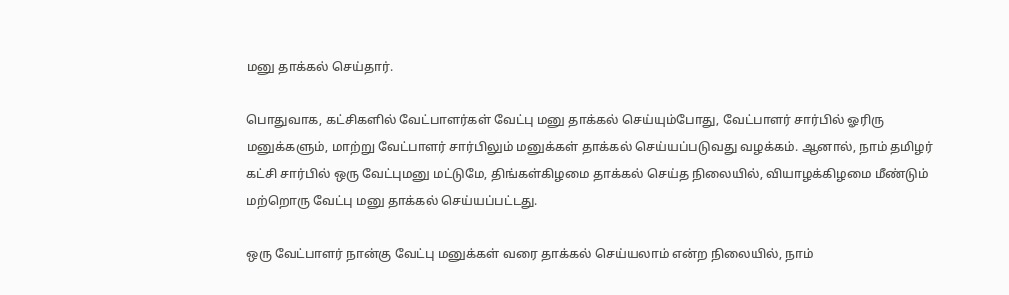மனு தாக்கல் செய்தார்.

பொதுவாக, கட்சிகளில் வேட்பாளர்கள் வேட்பு மனு தாக்கல் செய்யும்போது, வேட்பாளர் சார்பில் ஓரிரு மனுக்களும், மாற்று வேட்பாளர் சார்பிலும் மனுக்கள் தாக்கல் செய்யப்படுவது வழக்கம். ஆனால், நாம் தமிழர் கட்சி சார்பில் ஒரு வேட்புமனு மட்டுமே, திங்கள்கிழமை தாக்கல் செய்த நிலையில், வியாழக்கிழமை மீண்டும் மற்றொரு வேட்பு மனு தாக்கல் செய்யப்பட்டது.

ஒரு வேட்பாளர் நான்கு வேட்பு மனுக்கள் வரை தாக்கல் செய்யலாம் என்ற நிலையில், நாம்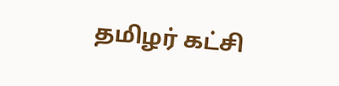தமிழர் கட்சி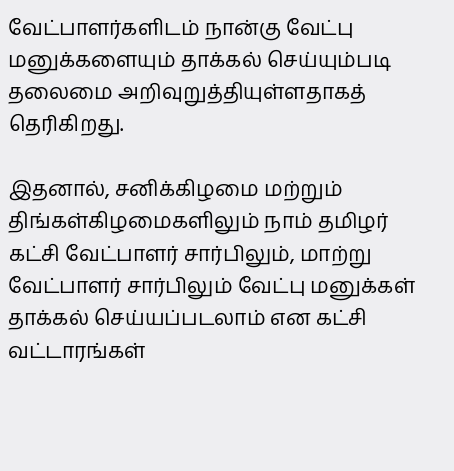வேட்பாளர்களிடம் நான்கு வேட்பு மனுக்களையும் தாக்கல் செய்யும்படி தலைமை அறிவுறுத்தியுள்ளதாகத் தெரிகிறது.

இதனால், சனிக்கிழமை மற்றும் திங்கள்கிழமைகளிலும் நாம் தமிழர் கட்சி வேட்பாளர் சார்பிலும், மாற்று வேட்பாளர் சார்பிலும் வேட்பு மனுக்கள் தாக்கல் செய்யப்படலாம் என கட்சி வட்டாரங்கள்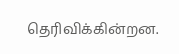தெரிவிக்கின்றன.